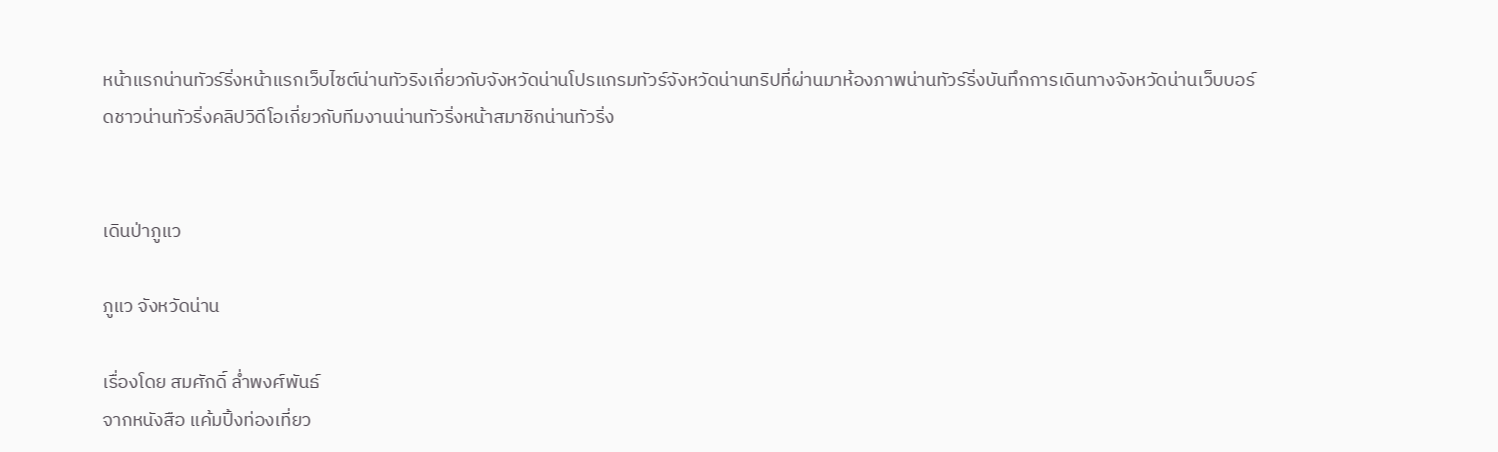หน้าแรกน่านทัวร์ริ่งหน้าแรกเว็บไซต์น่านทัวริงเกี่ยวกับจังหวัดน่านโปรแกรมทัวร์จังหวัดน่านทริปที่ผ่านมาห้องภาพน่านทัวร์ริ่งบันทึกการเดินทางจังหวัดน่านเว็บบอร์ดชาวน่านทัวริ่งคลิปวิดีโอเกี่ยวกับทีมงานน่านทัวริ่งหน้าสมาชิกน่านทัวริ่ง


เดินป่าภูแว

ภูแว จังหวัดน่าน

เรื่องโดย สมศักดิ์ ล่ำพงศ์พันธ์
จากหนังสือ แค้มปิ้งท่องเที่ยว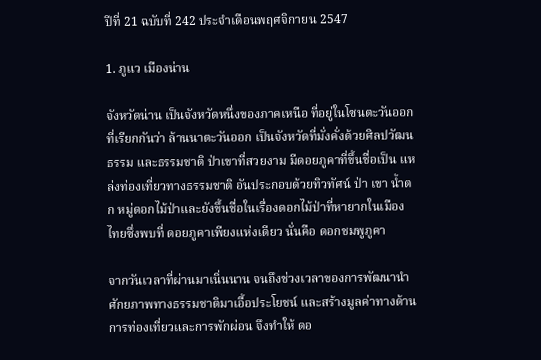ปีที่ 21 ฉบับที่ 242 ประจำเดือนพฤศจิกายน 2547

1. ภูแว เมืองน่าน

จังหวัดน่าน เป็นจังหวัดหนึ่งของภาคเหนือ ที่อยู่ในโซนตะวันออกที่เรียกกันว่า ล้านนาตะวันออก เป็นจังหวัดที่มั่งคั่งด้วยศิลปวัฒนธรรม และธรรมชาติ ป่าเขาที่สวยงาม มีดอยภูคาที่ขึ้นชื่อเป็น แหล่งท่องเที่ยวทางธรรมชาติ อันประกอบด้วยทิวทัศน์ ป่า เขา น้ำตก หมู่ดอกไม้ป่าและยังขึ้นชื่อในเรื่องดอกไม้ป่าที่หายากในเมืองไทยซึ่งพบที่ ดอยภูคาเพียงแห่งเดียว นั่นคือ ดอกชมพูภูคา

จากวันเวลาที่ผ่านมาเนิ่นนาน จนถึงช่วงเวลาของการพัฒนานำศักยภาพทางธรรมชาติมาเอื้อประโยชน์ และสร้างมูลค่าทางด้านการท่องเที่ยวและการพักผ่อน จึงทำให้ ดอ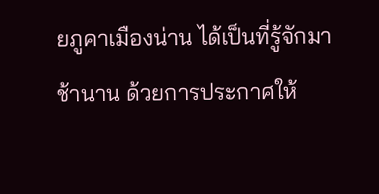ยภูคาเมืองน่าน ได้เป็นที่รู้จักมาช้านาน ด้วยการประกาศให้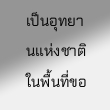เป็นอุทยานแห่งชาติ ในพื้นที่ขอ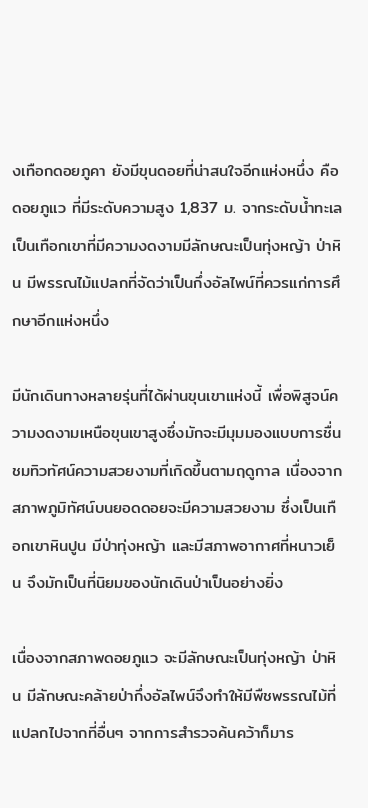งเทือกดอยภูคา ยังมีขุนดอยที่น่าสนใจอีกแห่งหนึ่ง คือ ดอยภูแว ที่มีระดับความสูง 1,837 ม. จากระดับน้ำทะเล เป็นเทือกเขาที่มีความงดงามมีลักษณะเป็นทุ่งหญ้า ป่าหิน มีพรรณไม้แปลกที่จัดว่าเป็นกึ่งอัลไพน์ที่ควรแก่การศึกษาอีกแห่งหนึ่ง

มีนักเดินทางหลายรุ่นที่ได้ผ่านขุนเขาแห่งนี้ เพื่อพิสูจน์ความงดงามเหนือขุนเขาสูงซึ่งมักจะมีมุมมองแบบการชื่นชมทิวทัศน์ความสวยงามที่เกิดขึ้นตามฤดูกาล เนื่องจากสภาพภูมิทัศน์บนยอดดอยจะมีความสวยงาม ซึ่งเป็นเทือกเขาหินปูน มีป่าทุ่งหญ้า และมีสภาพอากาศที่หนาวเย็น จึงมักเป็นที่นิยมของนักเดินป่าเป็นอย่างยิ่ง

เนื่องจากสภาพดอยภูแว จะมีลักษณะเป็นทุ่งหญ้า ป่าหิน มีลักษณะคล้ายป่ากึ่งอัลไพน์จึงทำให้มีพืชพรรณไม้ที่แปลกไปจากที่อื่นๆ จากการสำรวจค้นคว้าก็มาร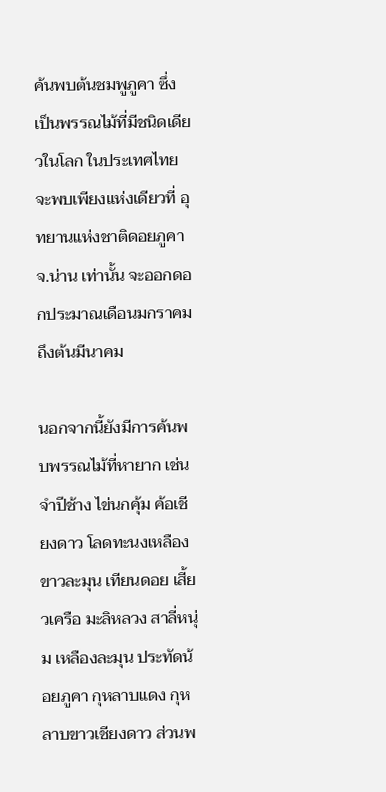ค้นพบต้นชมพูภูคา ซึ่งเป็นพรรณไม้ที่มีชนิดเดียวในโลก ในประเทศไทยจะพบเพียงแห่งเดียวที่ อุทยานแห่งชาติดอยภูคา จ.น่าน เท่านั้น จะออกดอกประมาณเดือนมกราคมถึงต้นมีนาคม

นอกจากนี้ยังมีการค้นพบพรรณไม้ที่หายาก เช่น จำปีช้าง ไข่นกคุ้ม ค้อเชียงดาว โลดทะนงเหลือง ขาวละมุน เทียนดอย เสี้ยวเครือ มะลิหลวง สาลี่หนุ่ม เหลืองละมุน ประทัดน้อยภูคา กุหลาบแดง กุหลาบขาวเชียงดาว ส่วนพ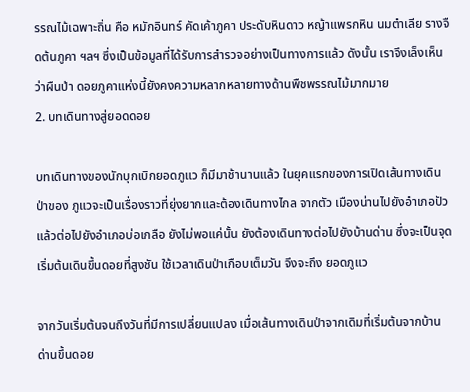รรณไม้เฉพาะถิ่น คือ หมักอินทร์ คัดเค้าภูคา ประดับหินดาว หญ้าแพรกหิน นมตำเลีย รางจืดต้นภูคา ฯลฯ ซึ่งเป็นข้อมูลที่ได้รับการสำรวจอย่างเป็นทางการแล้ว ดังนั้น เราจึงเล็งเห็นว่าผืนป่า ดอยภูคาแห่งนี้ยังคงความหลากหลายทางด้านพืชพรรณไม้มากมาย
2. บทเดินทางสู่ยอดดอย

บทเดินทางของนักบุกเบิกยอดภูแว ก็มีมาช้านานแล้ว ในยุคแรกของการเปิดเส้นทางเดินป่าของ ภูแวจะเป็นเรื่องราวที่ยุ่งยากและต้องเดินทางไกล จากตัว เมืองน่านไปยังอำเภอปัว แล้วต่อไปยังอำเภอบ่อเกลือ ยังไม่พอแค่นั้น ยังต้องเดินทางต่อไปยังบ้านด่าน ซึ่งจะเป็นจุดเริ่มต้นเดินขึ้นดอยที่สูงชัน ใช้เวลาเดินป่าเกือบเต็มวัน จึงจะถึง ยอดภูแว

จากวันเริ่มต้นจนถึงวันที่มีการเปลี่ยนแปลง เมื่อเส้นทางเดินป่าจากเดิมที่เริ่มต้นจากบ้านด่านขึ้นดอย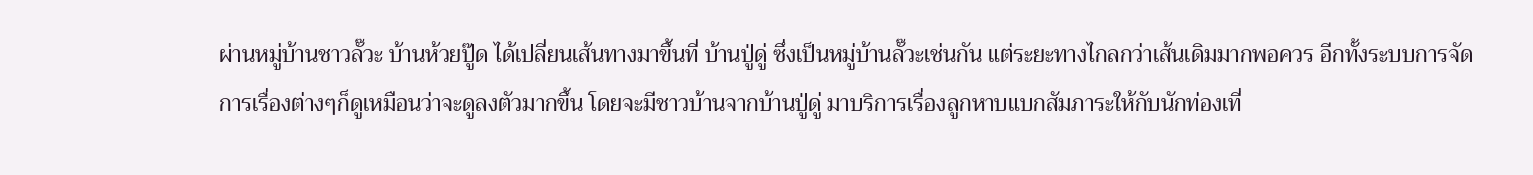ผ่านหมู่บ้านชาวลั๊วะ บ้านห้วยปู๊ด ได้เปลี่ยนเส้นทางมาขึ้นที่ บ้านปู่ดู่ ซึ่งเป็นหมู่บ้านลั๊วะเช่นกัน แต่ระยะทางไกลกว่าเส้นเดิมมากพอควร อีกทั้งระบบการจัดการเรื่องต่างๆก็ดูเหมือนว่าจะดูลงตัวมากขึ้น โดยจะมีชาวบ้านจากบ้านปู่ดู่ มาบริการเรื่องลูกหาบแบกสัมภาระให้กับนักท่องเที่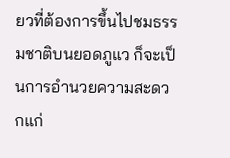ยวที่ต้องการขึ้นไปชมธรรมชาติบนยอดภูแว ก็จะเป็นการอำนวยความสะดวกแก่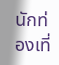นักท่องเที่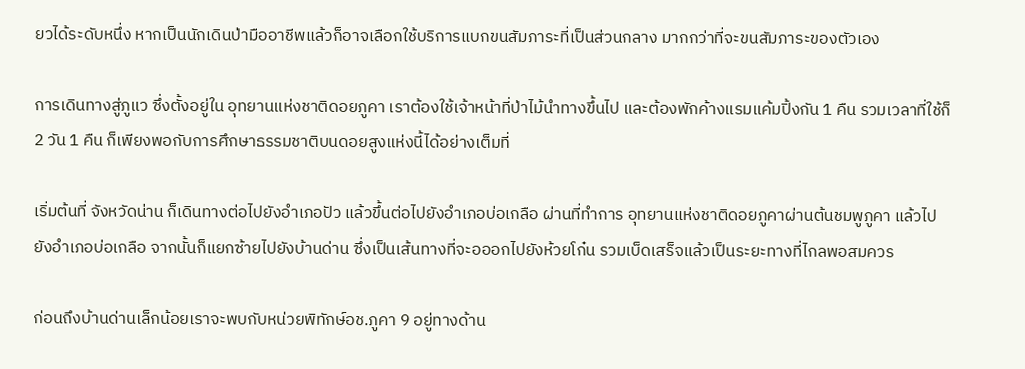ยวได้ระดับหนึ่ง หากเป็นนักเดินป่ามืออาชีพแล้วก็อาจเลือกใช้บริการแบกขนสัมภาระที่เป็นส่วนกลาง มากกว่าที่จะขนสัมภาระของตัวเอง

การเดินทางสู่ภูแว ซึ่งตั้งอยู่ใน อุทยานแห่งชาติดอยภูคา เราต้องใช้เจ้าหน้าที่ป่าไม้นำทางขึ้นไป และต้องพักค้างแรมแค้มปิ้งกัน 1 คืน รวมเวลาที่ใช้ก็ 2 วัน 1 คืน ก็เพียงพอกับการศึกษาธรรมชาติบนดอยสูงแห่งนี้ได้อย่างเต็มที่

เริ่มต้นที่ จังหวัดน่าน ก็เดินทางต่อไปยังอำเภอปัว แล้วขึ้นต่อไปยังอำเภอบ่อเกลือ ผ่านที่ทำการ อุทยานแห่งชาติดอยภูคาผ่านต้นชมพูภูคา แล้วไปยังอำเภอบ่อเกลือ จากนั้นก็แยกซ้ายไปยังบ้านด่าน ซึ่งเป็นเส้นทางที่จะอออกไปยังห้วยโก๋น รวมเบ็ดเสร็จแล้วเป็นระยะทางที่ไกลพอสมควร

ก่อนถึงบ้านด่านเล็กน้อยเราจะพบกับหน่วยพิทักษ์อช.ภูคา 9 อยู่ทางด้าน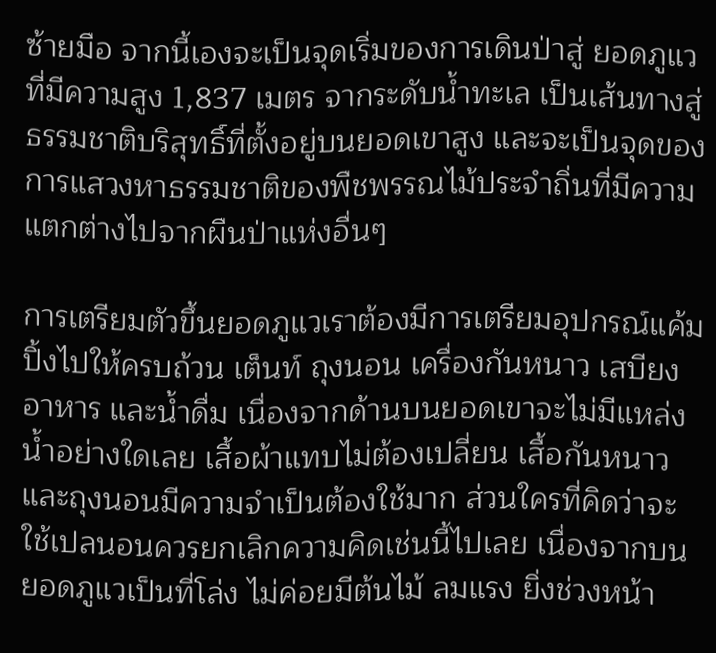ซ้ายมือ จากนี้เองจะเป็นจุดเริ่มของการเดินป่าสู่ ยอดภูแวที่มีความสูง 1,837 เมตร จากระดับน้ำทะเล เป็นเส้นทางสู่ธรรมชาติบริสุทธิ์ที่ตั้งอยู่บนยอดเขาสูง และจะเป็นจุดของการแสวงหาธรรมชาติของพืชพรรณไม้ประจำถิ่นที่มีความแตกต่างไปจากผืนป่าแห่งอื่นๆ

การเตรียมตัวขึ้นยอดภูแวเราต้องมีการเตรียมอุปกรณ์แค้มปิ้งไปให้ครบถ้วน เต็นท์ ถุงนอน เครื่องกันหนาว เสบียงอาหาร และน้ำดื่ม เนื่องจากด้านบนยอดเขาจะไม่มีแหล่งน้ำอย่างใดเลย เสื้อผ้าแทบไม่ต้องเปลี่ยน เสื้อกันหนาวและถุงนอนมีความจำเป็นต้องใช้มาก ส่วนใครที่คิดว่าจะใช้เปลนอนควรยกเลิกความคิดเช่นนี้ไปเลย เนื่องจากบน ยอดภูแวเป็นที่โล่ง ไม่ค่อยมีต้นไม้ ลมแรง ยิ่งช่วงหน้า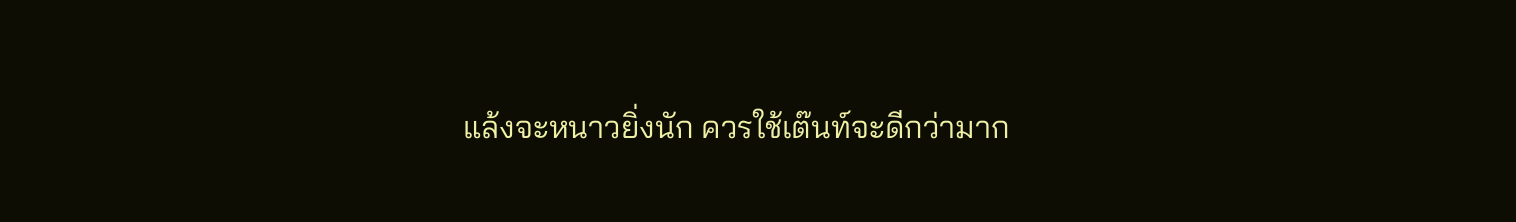แล้งจะหนาวยิ่งนัก ควรใช้เต๊นท์จะดีกว่ามาก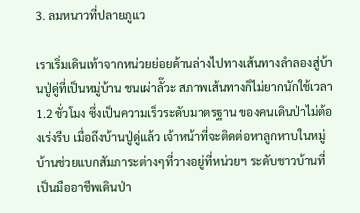3. ลมหนาวที่ปลายภูแว

เราเริ่มเดินเท้าจากหน่วยย่อยด้านล่างไปทางเส้นทางลำลองสู่บ้านปู่ดู่ที่เป็นหมู่บ้าน ชนเผ่าลั๊วะ สภาพเส้นทางก็ไม่ยากนักใช้เวลา 1.2 ชั่วโมง ซึ่งเป็นความเร็วระดับมาตรฐาน ของคนเดินป่าไม่ต้องเร่งรีบ เมื่อถึงบ้านปู่ดู่แล้ว เจ้าหน้าที่จะติดต่อหาลูกหาบในหมู่บ้านช่วยแบกสัมภาระต่างๆที่วางอยู่ที่หน่วยฯ ระดับชาวบ้านที่เป็นมืออาชีพเดินป่า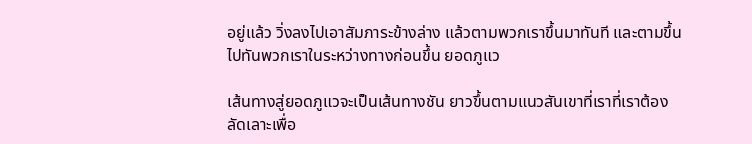อยู่แล้ว วิ่งลงไปเอาสัมภาระข้างล่าง แล้วตามพวกเราขึ้นมาทันที และตามขึ้นไปทันพวกเราในระหว่างทางก่อนขึ้น ยอดภูแว

เส้นทางสู่ยอดภูแวจะเป็นเส้นทางชัน ยาวขึ้นตามแนวสันเขาที่เราที่เราต้องลัดเลาะเพื่อ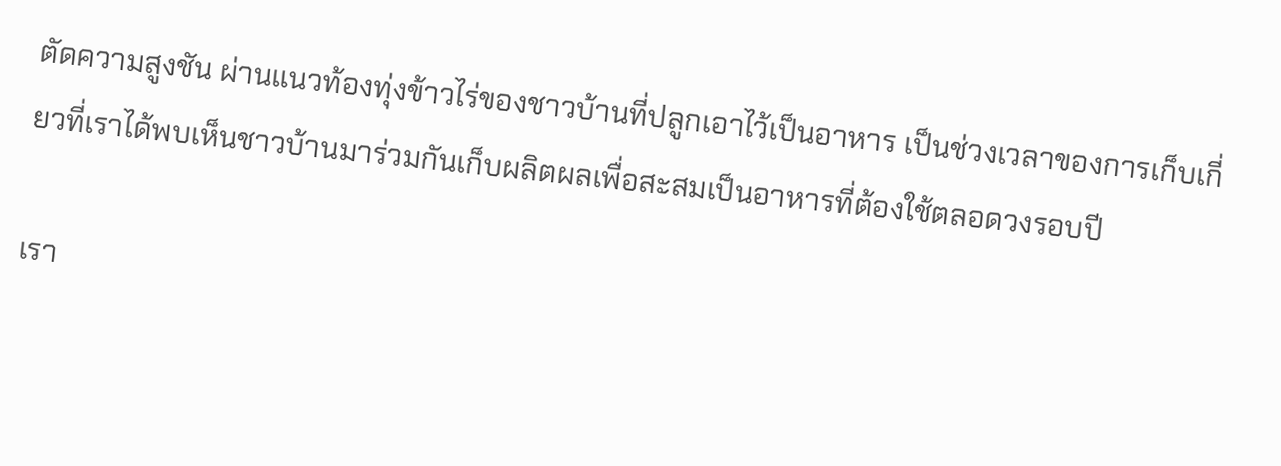ตัดความสูงชัน ผ่านแนวท้องทุ่งข้าวไร่ของชาวบ้านที่ปลูกเอาไว้เป็นอาหาร เป็นช่วงเวลาของการเก็บเกี่ยวที่เราได้พบเห็นชาวบ้านมาร่วมกันเก็บผลิตผลเพื่อสะสมเป็นอาหารที่ต้องใช้ตลอดวงรอบปี

เรา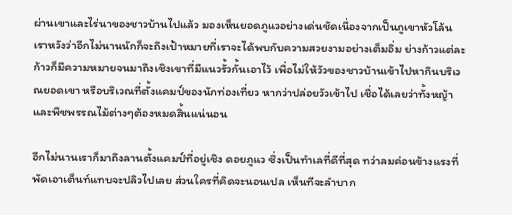ผ่านเขาและไร่นาของชาวบ้านไปแล้ว มองเห็นยอดภูแวอย่างเด่นชัดเนื่องจากเป็นภูเขาหัวโล้น เราหวังว่าอีกไม่นานนักก็จะถึงเป้าหมายที่เราจะได้พบกับความสวยงามอย่างเต็มอิ่ม ย่างก้าวแต่ละก้าวก็มีความหมายจนมาถึงเชิงเขาที่มีแนวรั้วกั้นเอาไว้ เพื่อไม่ให้วัวของชาวบ้านเข้าไปหากินบริเวณยอดเขา หรือบริเวณที่ตั้งแคมป์ของนักท่องเที่ยว หากว่าปล่อยวัวเข้าไป เชื่อได้เลยว่าทั้งหญ้าและพืชพรรณไม้ต่างๆต้องหมดสิ้นแน่นอน

อีกไม่นานเราก็มาถึงลานตั้งแคมป์ที่อยู่เชิง ดอยภูแว ซึ่งเป็นทำเลที่ดีที่สุด ทว่าลมค่อนข้างแรงที่พัดเอาเต็นท์แทบจะปลิวไปเลย ส่วนใครที่คิดจะนอนเปล เห็นทีจะลำบาก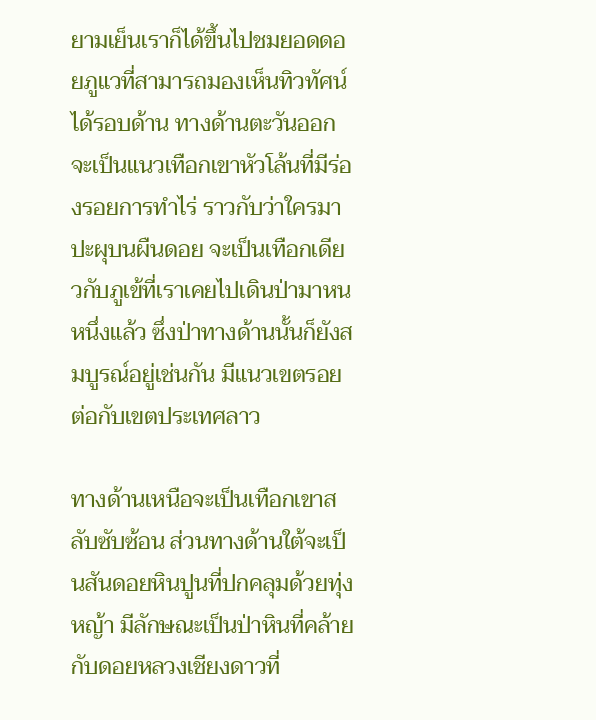ยามเย็นเราก็ได้ขึ้นไปชมยอดดอยภูแวที่สามารถมองเห็นทิวทัศน์ได้รอบด้าน ทางด้านตะวันออกจะเป็นแนวเทือกเขาหัวโล้นที่มีร่องรอยการทำไร่ ราวกับว่าใครมาปะผุบนผืนดอย จะเป็นเทือกเดียวกับภูเข้ที่เราเคยไปเดินป่ามาหนหนึ่งแล้ว ซึ่งป่าทางด้านนั้นก็ยังสมบูรณ์อยู่เช่นกัน มีแนวเขตรอยต่อกับเขตประเทศลาว

ทางด้านเหนือจะเป็นเทือกเขาสลับซับซ้อน ส่วนทางด้านใต้จะเป็นสันดอยหินปูนที่ปกคลุมด้วยทุ่งหญ้า มีลักษณะเป็นป่าหินที่คล้ายกับดอยหลวงเชียงดาวที่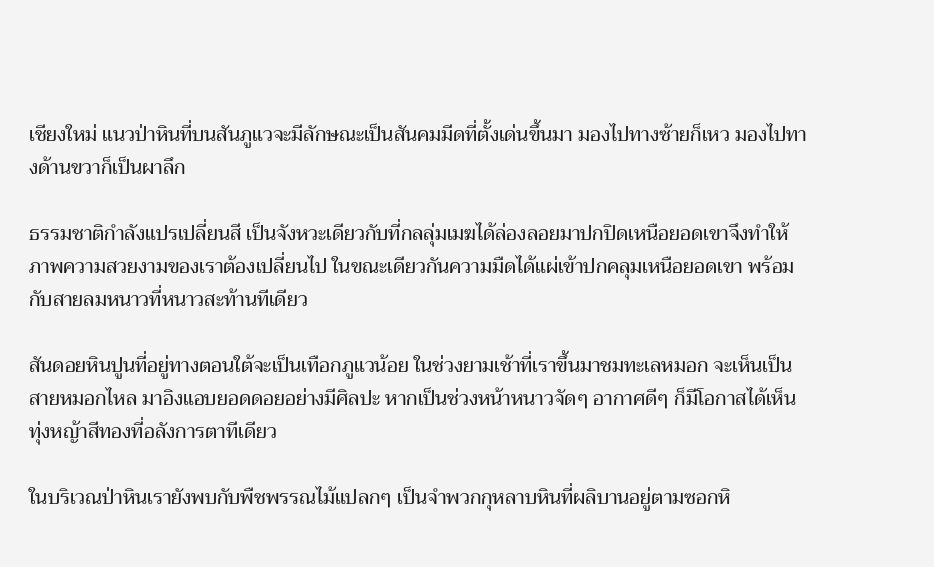เชียงใหม่ แนวป่าหินที่บนสันภูแวจะมีลักษณะเป็นสันคมมีดที่ตั้งเด่นขึ้นมา มองไปทางซ้ายก็เหว มองไปทางด้านขวาก็เป็นผาลึก

ธรรมชาติกำลังแปรเปลี่ยนสี เป็นจังหวะเดียวกับที่กลลุ่มเมฆได้ล่องลอยมาปกปิดเหนือยอดเขาจึงทำให้ภาพความสวยงามของเราต้องเปลี่ยนไป ในขณะเดียวกันความมืดได้แผ่เข้าปกคลุมเหนือยอดเขา พร้อมกับสายลมหนาวที่หนาวสะท้านทีเดียว

สันดอยหินปูนที่อยู่ทางตอนใต้จะเป็นเทือกภูแวน้อย ในช่วงยามเช้าที่เราขึ้นมาชมทะเลหมอก จะเห็นเป็นสายหมอกไหล มาอิงแอบยอดดอยอย่างมีศิลปะ หากเป็นช่วงหน้าหนาวจัดๆ อากาศดีๆ ก็มีโอกาสได้เห็นทุ่งหญ้าสีทองที่อลังการตาทีเดียว

ในบริเวณป่าหินเรายังพบกับพืชพรรณไม้แปลกๆ เป็นจำพวกกุหลาบหินที่ผลิบานอยู่ตามซอกหิ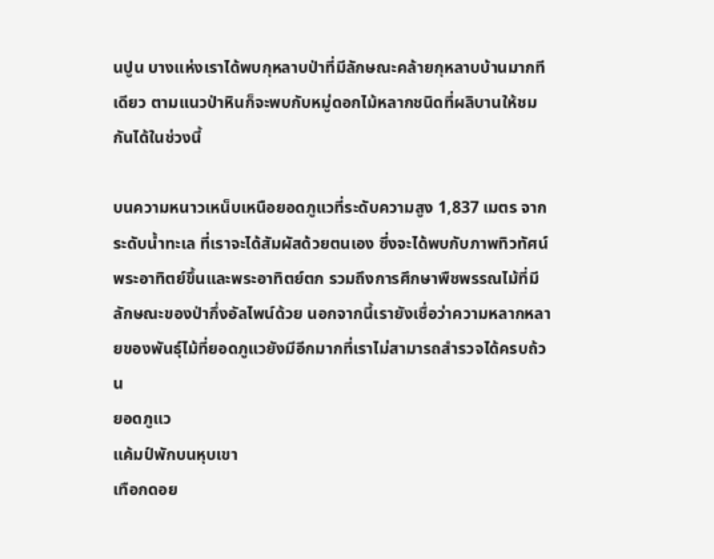นปูน บางแห่งเราได้พบกุหลาบป่าที่มีลักษณะคล้ายกุหลาบบ้านมากทีเดียว ตามแนวป่าหินก็จะพบกับหมู่ดอกไม้หลากชนิดที่ผลิบานให้ชมกันได้ในช่วงนี้

บนความหนาวเหน็บเหนือยอดภูแวที่ระดับความสูง 1,837 เมตร จากระดับน้ำทะเล ที่เราจะได้สัมผัสด้วยตนเอง ซึ่งจะได้พบกับภาพทิวทัศน์พระอาทิตย์ขึ้นและพระอาทิตย์ตก รวมถึงการศึกษาพืชพรรณไม้ที่มีลักษณะของป่ากึ่งอัลไพน์ด้วย นอกจากนี้เรายังเชื่อว่าความหลากหลายของพันธุ์ไม้ที่ยอดภูแวยังมีอีกมากที่เราไม่สามารถสำรวจได้ครบถ้วน
ยอดภูแว
แค้มป์พักบนหุบเขา
เทือกดอย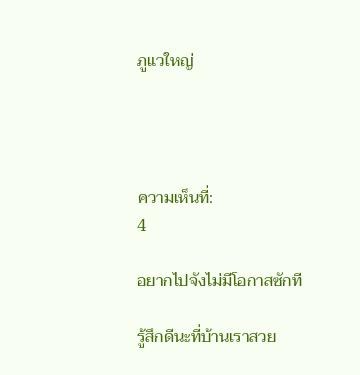ภูแวใหญ่




ความเห็นที่:
4

อยากไปจังไม่มีโอกาสซักที

รู้สึกดีนะที่บ้านเราสวย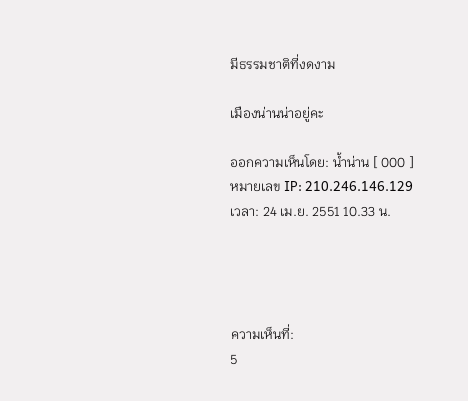มีธรรมชาติที่งดงาม

เมืองน่านน่าอยู่คะ

ออกความเห็นโดย: น้ำน่าน [ 000 ] หมายเลข IP: 210.246.146.129
เวลา: 24 เม.ย. 2551 10.33 น.




ความเห็นที่:
5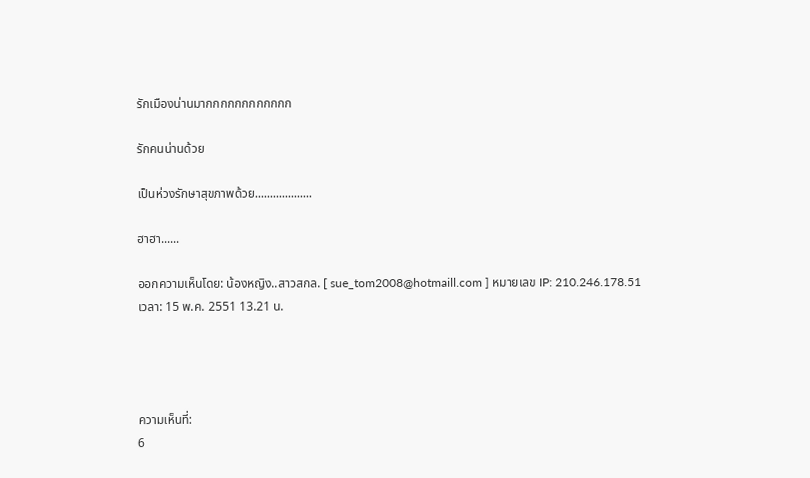รักเมืองน่านมากกกกกกกกกกกก

รักคนน่านด้วย

เป็นห่วงรักษาสุขภาพด้วย...................

ฮาฮา......

ออกความเห็นโดย: น้องหญิง..สาวสกล. [ sue_tom2008@hotmaill.com ] หมายเลข IP: 210.246.178.51
เวลา: 15 พ.ค. 2551 13.21 น.




ความเห็นที่:
6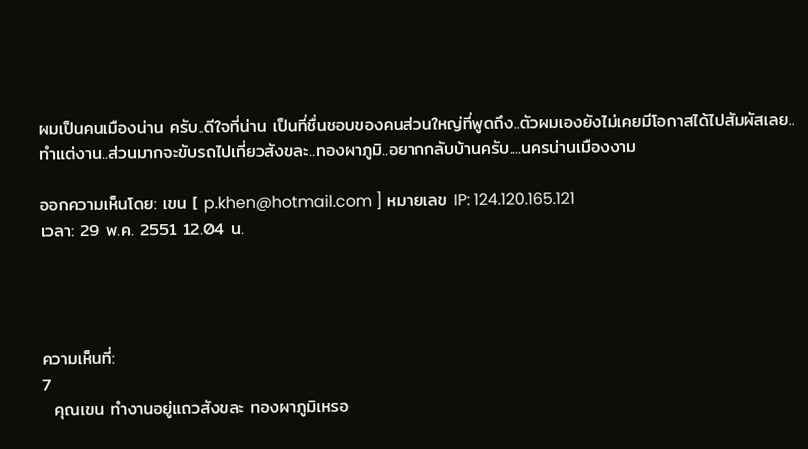ผมเป็นคนเมืองน่าน ครับ..ดีใจที่น่าน เป็นที่ชื่นชอบของคนส่วนใหญ่ที่พูดถึง..ตัวผมเองยังไม่เคยมีโอกาสได้ไปสัมผัสเลย..ทำแต่งาน..ส่วนมากจะขับรถไปเที่ยวสังขละ..ทองผาภูมิ..อยากกลับบ้านครับ....นครน่านเมืองงาม

ออกความเห็นโดย: เขน [ p.khen@hotmail.com ] หมายเลข IP: 124.120.165.121
เวลา: 29 พ.ค. 2551 12.04 น.




ความเห็นที่:
7
  คุณเขน ทำงานอยู่แถวสังขละ ทองผาภูมิเหรอ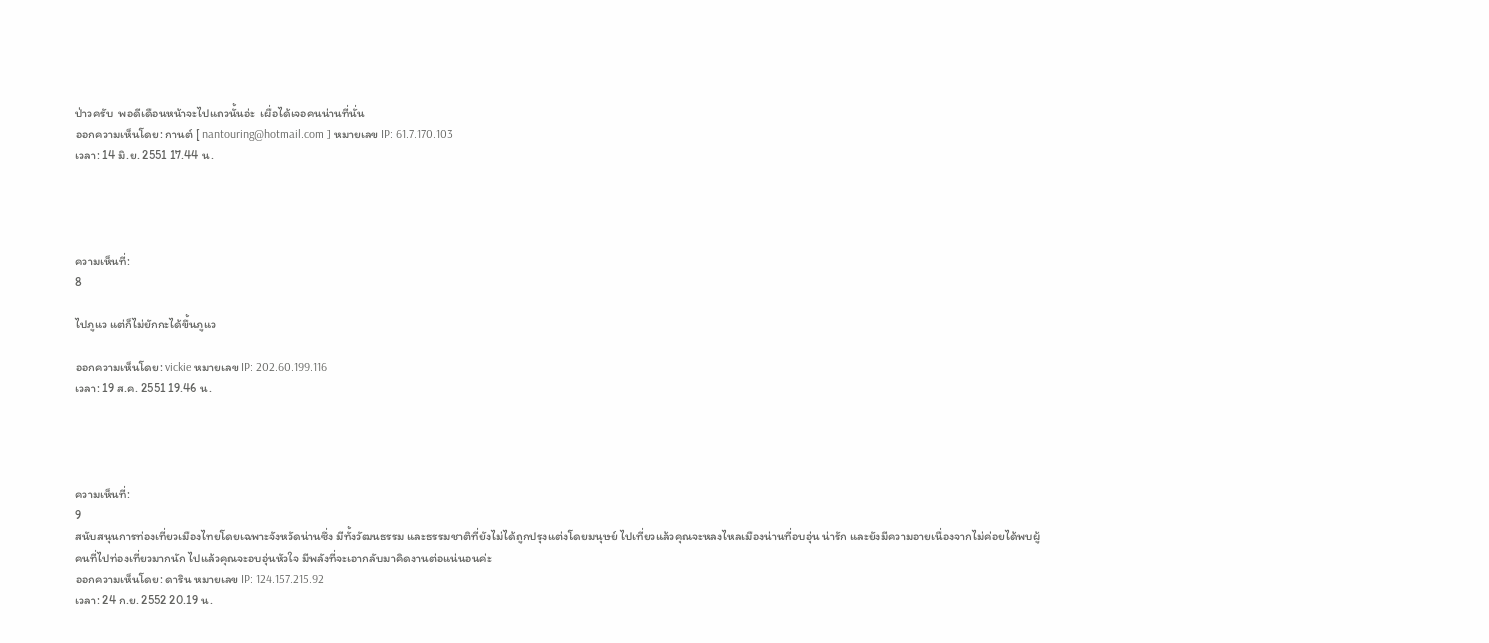ป่าวครับ  พอดีเดือนหน้าจะไปแถวนั้นอ่ะ  เผื่อได้เจอคนน่านที่นั่น
ออกความเห็นโดย: กานต์ [ nantouring@hotmail.com ] หมายเลข IP: 61.7.170.103
เวลา: 14 มิ.ย. 2551 17.44 น.




ความเห็นที่:
8

ไปภูแว แต่ก็ไม่ยักกะได้ขึ้นภูแว

ออกความเห็นโดย: vickie หมายเลข IP: 202.60.199.116
เวลา: 19 ส.ค. 2551 19.46 น.




ความเห็นที่:
9
สนับสนุนการท่องเที่ยวเมืองไทยโดยเฉพาะจังหวัดน่านซึ่ง มีทั้งวัฒนธรรม และธรรมชาติที่ยังไม่ได้ถูกปรุงแต่งโดยมนุษย์ ไปเที่ยวแล้วคุณจะหลงไหลเมืองน่านที่อบอุ่น น่ารัก และยังมีความอายเนื่องจากไม่ค่อยได้พบผู้คนที่ไปท่องเที่ยวมากนัก ไปแล้วคุณจะอบอุ่นหัวใจ มีพลังที่จะเอากลับมาคิดงานต่อแน่นอนค่ะ
ออกความเห็นโดย: ดาริน หมายเลข IP: 124.157.215.92
เวลา: 24 ก.ย. 2552 20.19 น.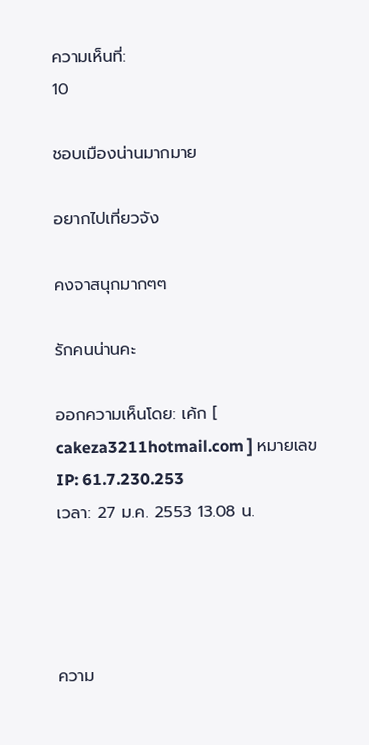ความเห็นที่:
10

ชอบเมืองน่านมากมาย

อยากไปเที่ยวจัง

คงจาสนุกมากๆๆ

รักคนน่านคะ

ออกความเห็นโดย: เค้ก [ cakeza3211hotmail.com ] หมายเลข IP: 61.7.230.253
เวลา: 27 ม.ค. 2553 13.08 น.




ความ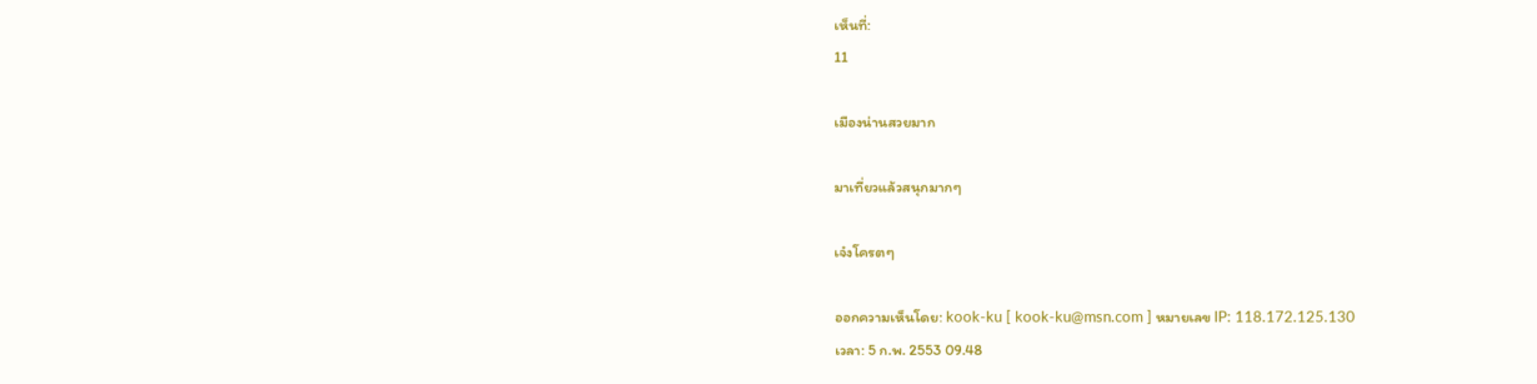เห็นที่:
11

เมืองน่านสวยมาก

มาเที่ยวแล้วสนุกมากๆ

เจ๋งโครตๆ

ออกความเห็นโดย: kook-ku [ kook-ku@msn.com ] หมายเลข IP: 118.172.125.130
เวลา: 5 ก.พ. 2553 09.48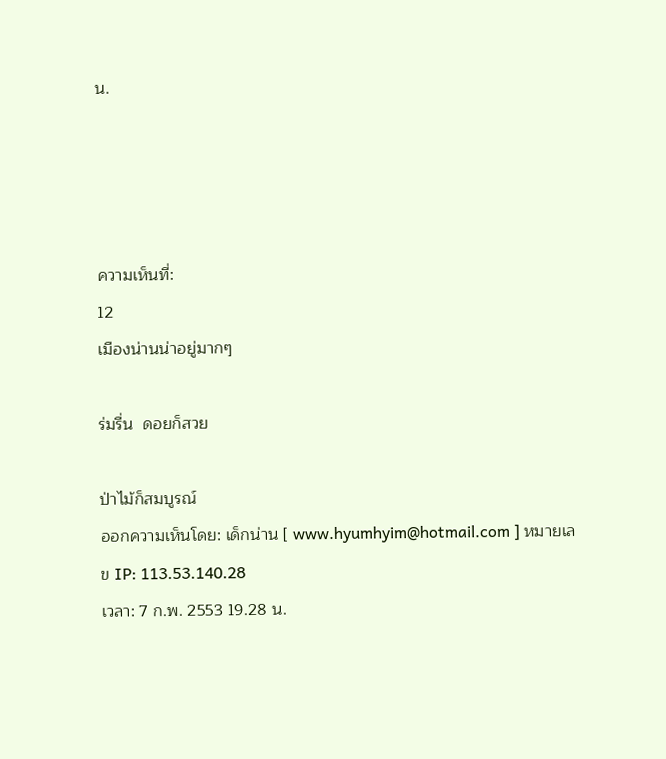น.




ความเห็นที่:
12
เมืองน่านน่าอยู่มากๆ

ร่มรื่น  ดอยก็สวย

ป่าไม้ก็สมบูรณ์
ออกความเห็นโดย: เด็กน่าน [ www.hyumhyim@hotmail.com ] หมายเลข IP: 113.53.140.28
เวลา: 7 ก.พ. 2553 19.28 น.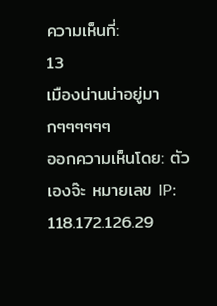ความเห็นที่:
13
เมืองน่านน่าอยู่มากๆๆๆๆๆๆ
ออกความเห็นโดย: ตัวเองจ๊ะ หมายเลข IP: 118.172.126.29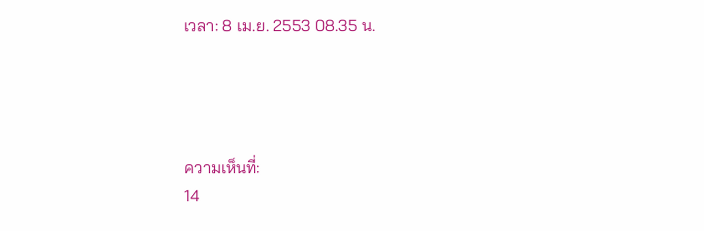เวลา: 8 เม.ย. 2553 08.35 น.




ความเห็นที่:
14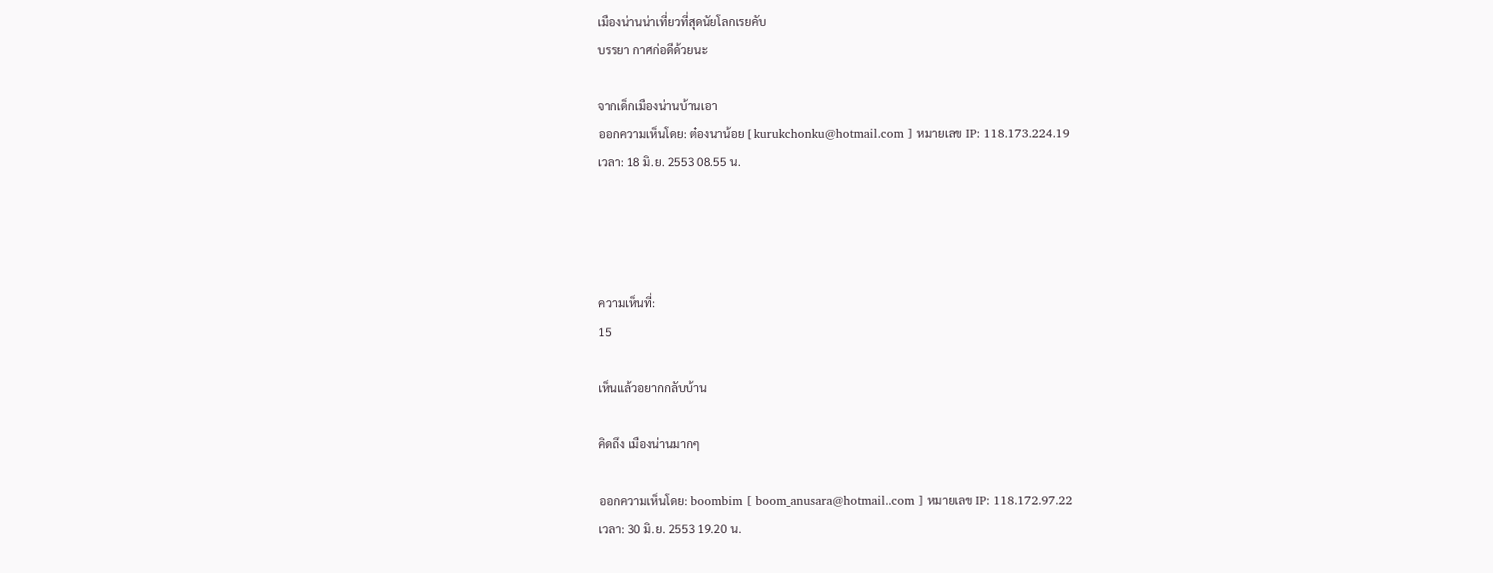เมืองน่านน่าเที่ยวที่สุดนัยโลกเรยคับ
บรรยา กาศก่อดีด้วยนะ

จากเด็กเมืองน่านบ้านเอา
ออกความเห็นโดย: ต๋องนาน้อย [ kurukchonku@hotmail.com ] หมายเลข IP: 118.173.224.19
เวลา: 18 มิ.ย. 2553 08.55 น.




ความเห็นที่:
15

เห็นแล้วอยากกลับบ้าน

คิดถึง เมืองน่านมากๆ

ออกความเห็นโดย: boombim [ boom_anusara@hotmail..com ] หมายเลข IP: 118.172.97.22
เวลา: 30 มิ.ย. 2553 19.20 น.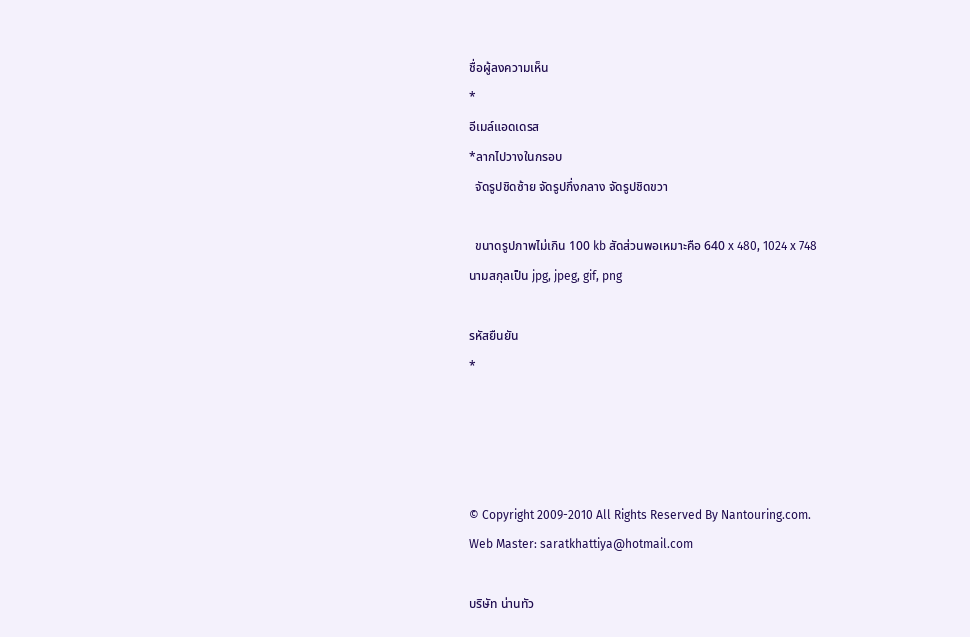ชื่อผู้ลงความเห็น
*
อีเมล์แอดเดรส
*ลากไปวางในกรอบ
  จัดรูปชิดซ้าย จัดรูปกึ่งกลาง จัดรูปชิดขวา

  ขนาดรูปภาพไม่เกิน 100 kb สัดส่วนพอเหมาะคือ 640 x 480, 1024 x 748
นามสกุลเป็น jpg, jpeg, gif, png

รหัสยืนยัน
*




© Copyright 2009-2010 All Rights Reserved By Nantouring.com.
Web Master: saratkhattiya@hotmail.com

บริษัท น่านทัว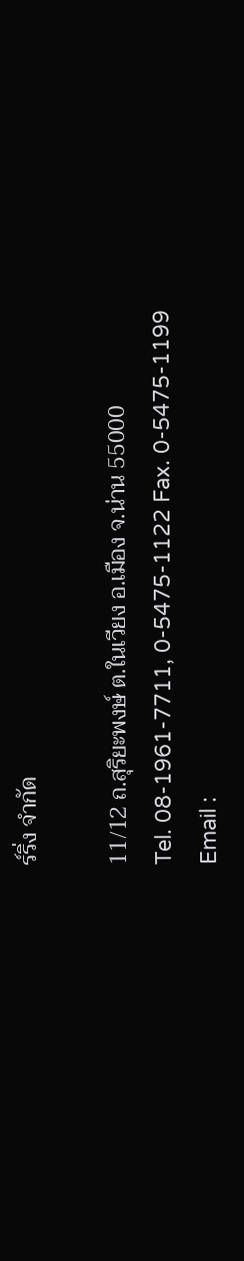ร์ริ่ง จำกัด

11/12 ถ.สุริยะพงษ์ ต.ในเวียง อ.เมือง จ.น่าน 55000
Tel. 08-1961-7711, 0-5475-1122 Fax. 0-5475-1199
Email :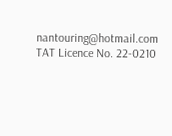nantouring@hotmail.com
TAT Licence No. 22-0210